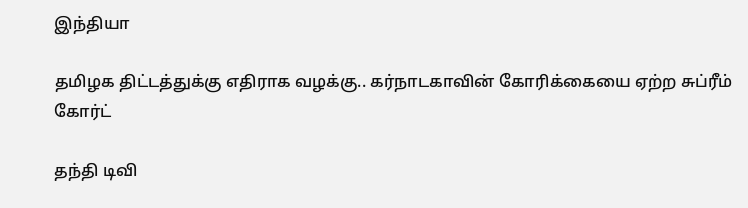இந்தியா

தமிழக திட்டத்துக்கு எதிராக வழக்கு.. கர்நாடகாவின் கோரிக்கையை ஏற்ற சுப்ரீம் கோர்ட்

தந்தி டிவி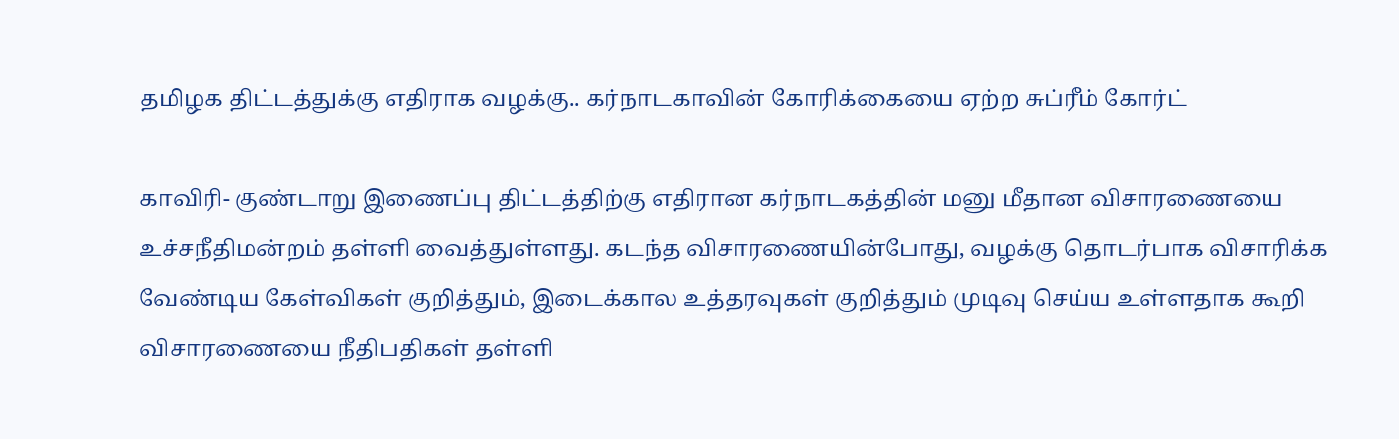தமிழக திட்டத்துக்கு எதிராக வழக்கு.. கர்நாடகாவின் கோரிக்கையை ஏற்ற சுப்ரீம் கோர்ட்

காவிரி- குண்டாறு இணைப்பு திட்டத்திற்கு எதிரான கர்நாடகத்தின் மனு மீதான விசாரணையை உச்சநீதிமன்றம் தள்ளி வைத்துள்ளது. கடந்த விசாரணையின்போது, வழக்கு தொடர்பாக விசாரிக்க வேண்டிய கேள்விகள் குறித்தும், இடைக்கால உத்தரவுகள் குறித்தும் முடிவு செய்ய உள்ளதாக கூறி விசாரணையை நீதிபதிகள் தள்ளி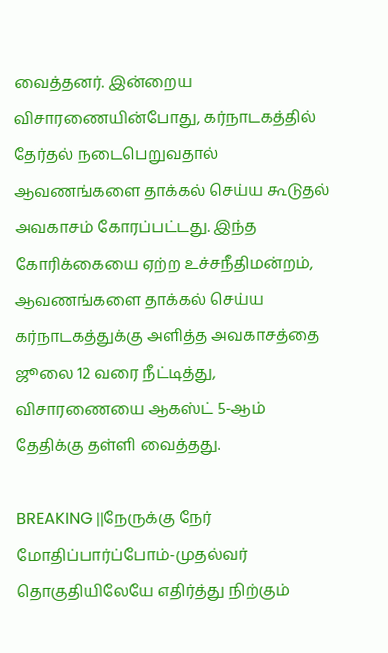வைத்தனர். இன்றைய விசாரணையின்போது, கர்நாடகத்தில் தேர்தல் நடைபெறுவதால் ஆவணங்களை தாக்கல் செய்ய கூடுதல் அவகாசம் கோரப்பட்டது. இந்த கோரிக்கையை ஏற்ற உச்சநீதிமன்றம், ஆவணங்களை தாக்கல் செய்ய கர்நாடகத்துக்கு அளித்த அவகாசத்தை ஜூலை 12 வரை நீட்டித்து, விசாரணையை ஆகஸ்ட் 5-ஆம் தேதிக்கு தள்ளி வைத்தது.

BREAKING ||நேருக்கு நேர் மோதிப்பார்ப்போம்-முதல்வர் தொகுதியிலேயே எதிர்த்து நிற்கும்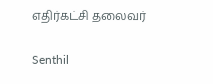எதிர்கட்சி தலைவர்

Senthil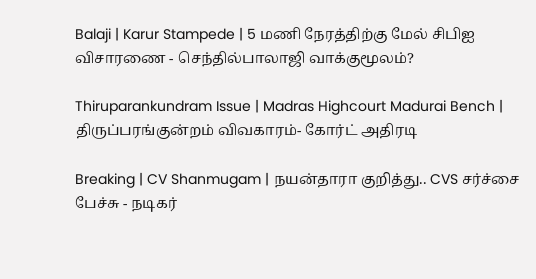Balaji | Karur Stampede | 5 மணி நேரத்திற்கு மேல் சிபிஐ விசாரணை - செந்தில்பாலாஜி வாக்குமூலம்?

Thiruparankundram Issue | Madras Highcourt Madurai Bench | திருப்பரங்குன்றம் விவகாரம்- கோர்ட் அதிரடி

Breaking | CV Shanmugam | நயன்தாரா குறித்து.. CVS சர்ச்சை பேச்சு - நடிகர்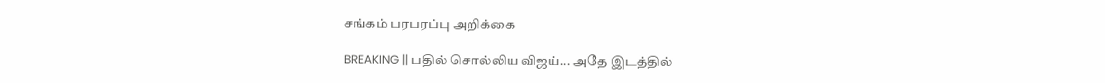சங்கம் பரபரப்பு அறிக்கை

BREAKING || பதில் சொல்லிய விஜய்... அதே இடத்தில்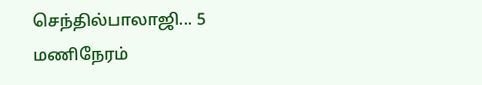செந்தில்பாலாஜி... 5 மணிநேரம்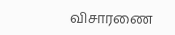விசாரணை